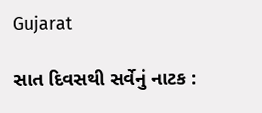Gujarat

સાત દિવસથી સર્વેનું નાટક :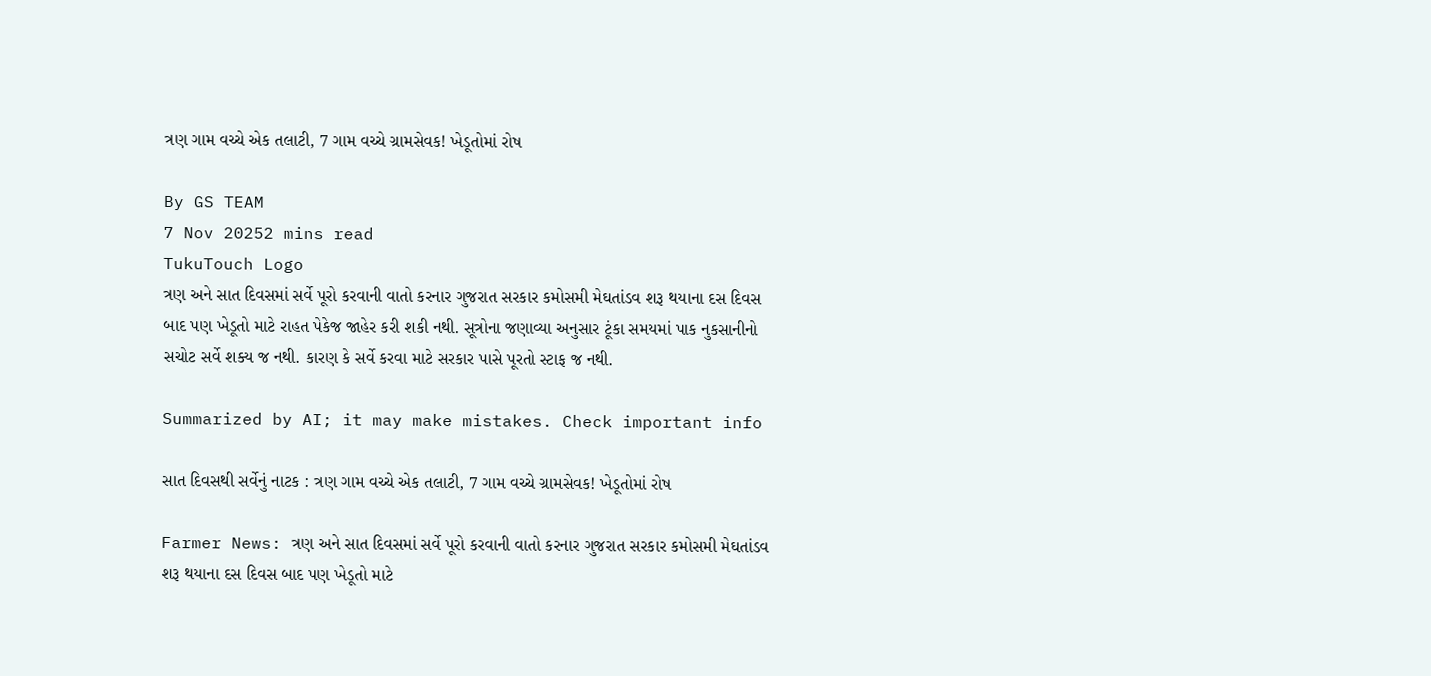ત્રણ ગામ વચ્ચે એક તલાટી, 7 ગામ વચ્ચે ગ્રામસેવક! ખેડૂતોમાં રોષ

By GS TEAM
7 Nov 20252 mins read
TukuTouch Logo
ત્રણ અને સાત દિવસમાં સર્વે પૂરો કરવાની વાતો કરનાર ગુજરાત સરકાર કમોસમી મેઘતાંડવ શરૂ થયાના દસ દિવસ બાદ પણ ખેડૂતો માટે રાહત પેકેજ જાહેર કરી શકી નથી. સૂત્રોના જણાવ્યા અનુસાર ટૂંકા સમયમાં પાક નુકસાનીનો સચોટ સર્વે શક્ય જ નથી. કારણ કે સર્વે કરવા માટે સરકાર પાસે પૂરતો સ્ટાફ જ નથી.

Summarized by AI; it may make mistakes. Check important info

સાત દિવસથી સર્વેનું નાટક : ત્રણ ગામ વચ્ચે એક તલાટી, 7 ગામ વચ્ચે ગ્રામસેવક! ખેડૂતોમાં રોષ

Farmer News: ત્રણ અને સાત દિવસમાં સર્વે પૂરો કરવાની વાતો કરનાર ગુજરાત સરકાર કમોસમી મેઘતાંડવ શરૂ થયાના દસ દિવસ બાદ પણ ખેડૂતો માટે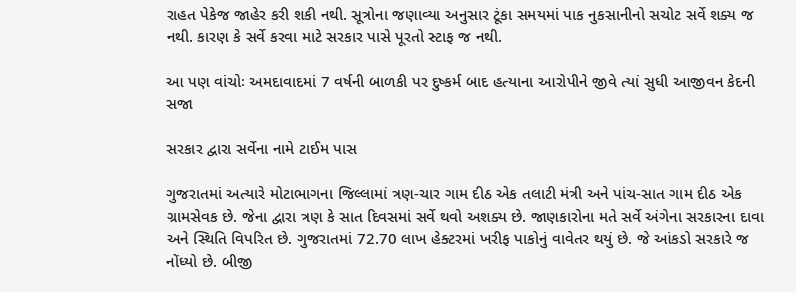રાહત પેકેજ જાહેર કરી શકી નથી. સૂત્રોના જણાવ્યા અનુસાર ટૂંકા સમયમાં પાક નુકસાનીનો સચોટ સર્વે શક્ય જ નથી. કારણ કે સર્વે કરવા માટે સરકાર પાસે પૂરતો સ્ટાફ જ નથી.

આ પણ વાંચોઃ અમદાવાદમાં 7 વર્ષની બાળકી પર દુષ્કર્મ બાદ હત્યાના આરોપીને જીવે ત્યાં સુધી આજીવન કેદની સજા

સરકાર દ્વારા સર્વેના નામે ટાઈમ પાસ

ગુજરાતમાં અત્યારે મોટાભાગના જિલ્લામાં ત્રણ-ચાર ગામ દીઠ એક તલાટી મંત્રી અને પાંચ-સાત ગામ દીઠ એક ગ્રામસેવક છે. જેના દ્વારા ત્રણ કે સાત દિવસમાં સર્વે થવો અશક્ય છે. જાણકારોના મતે સર્વે અંગેના સરકારના દાવા અને સ્થિતિ વિપરિત છે. ગુજરાતમાં 72.70 લાખ હેક્ટરમાં ખરીફ પાકોનું વાવેતર થયું છે. જે આંકડો સરકારે જ નોંધ્યો છે. બીજી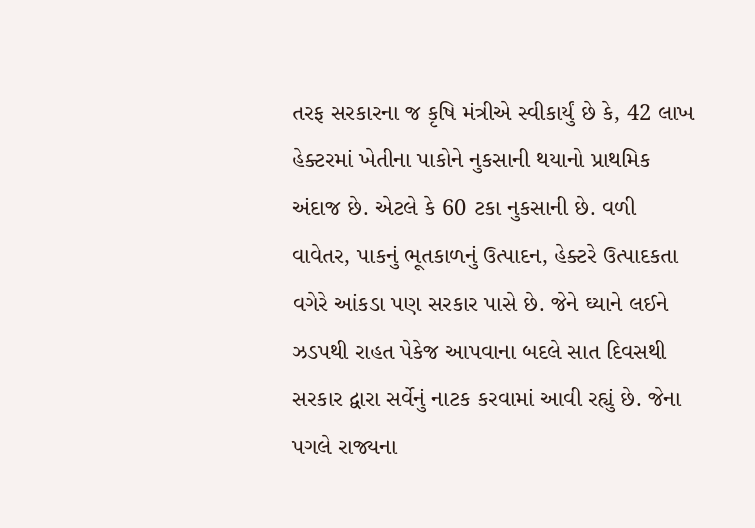તરફ સરકારના જ કૃષિ મંત્રીએ સ્વીકાર્યું છે કે, 42 લાખ હેક્ટરમાં ખેતીના પાકોને નુકસાની થયાનો પ્રાથમિક અંદાજ છે. એટલે કે 60 ટકા નુકસાની છે. વળી વાવેતર, પાકનું ભૂતકાળનું ઉત્પાદન, હેક્ટરે ઉત્પાદકતા વગેરે આંકડા પણ સરકાર પાસે છે. જેને ઘ્યાને લઈને ઝડપથી રાહત પેકેજ આપવાના બદલે સાત દિવસથી સરકાર દ્વારા સર્વેનું નાટક કરવામાં આવી રહ્યું છે. જેના પગલે રાજ્યના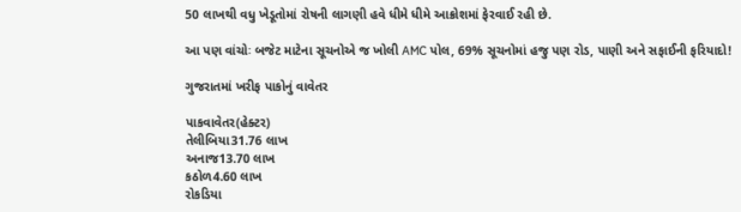50 લાખથી વધુ ખેડૂતોમાં રોષની લાગણી હવે ધીમે ધીમે આક્રોશમાં ફેરવાઈ રહી છે.

આ પણ વાંચોઃ બજેટ માટેના સૂચનોએ જ ખોલી AMC પોલ, 69% સૂચનોમાં હજુ પણ રોડ, પાણી અને સફાઈની ફરિયાદો!

ગુજરાતમાં ખરીફ પાકોનું વાવેતર

પાકવાવેતર(હેક્ટર)
તેલીબિયા31.76 લાખ
અનાજ13.70 લાખ
કઠોળ4.60 લાખ
રોકડિયા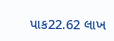પાક22.62 લાખ